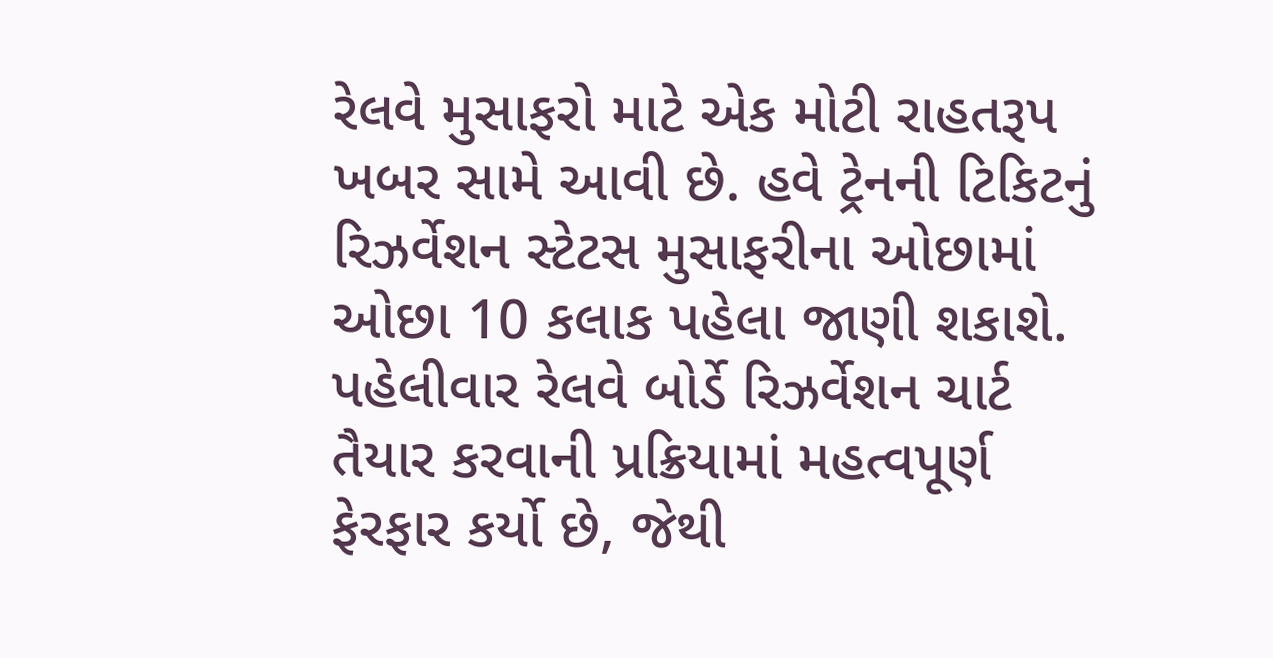રેલવે મુસાફરો માટે એક મોટી રાહતરૂપ ખબર સામે આવી છે. હવે ટ્રેનની ટિકિટનું રિઝર્વેશન સ્ટેટસ મુસાફરીના ઓછામાં ઓછા 10 કલાક પહેલા જાણી શકાશે. પહેલીવાર રેલવે બોર્ડે રિઝર્વેશન ચાર્ટ તૈયાર કરવાની પ્રક્રિયામાં મહત્વપૂર્ણ ફેરફાર કર્યો છે, જેથી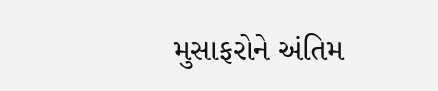મુસાફરોને અંતિમ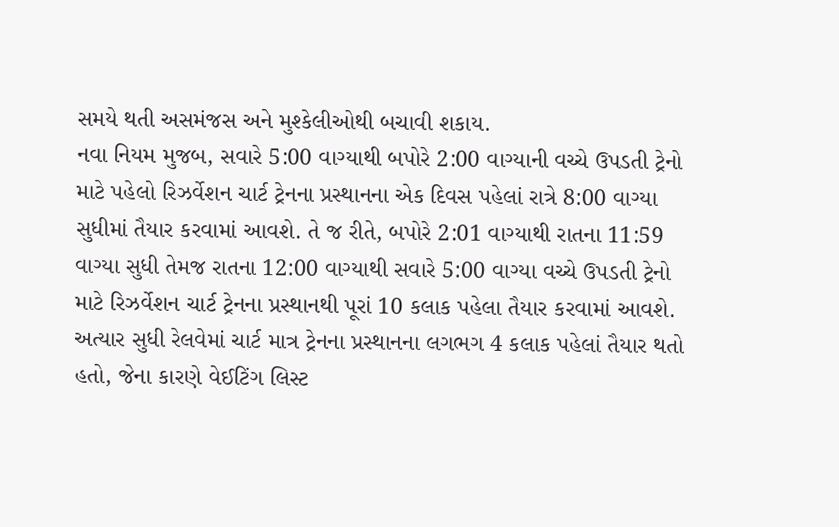સમયે થતી અસમંજસ અને મુશ્કેલીઓથી બચાવી શકાય.
નવા નિયમ મુજબ, સવારે 5:00 વાગ્યાથી બપોરે 2:00 વાગ્યાની વચ્ચે ઉપડતી ટ્રેનો માટે પહેલો રિઝર્વેશન ચાર્ટ ટ્રેનના પ્રસ્થાનના એક દિવસ પહેલાં રાત્રે 8:00 વાગ્યા સુધીમાં તૈયાર કરવામાં આવશે. તે જ રીતે, બપોરે 2:01 વાગ્યાથી રાતના 11:59 વાગ્યા સુધી તેમજ રાતના 12:00 વાગ્યાથી સવારે 5:00 વાગ્યા વચ્ચે ઉપડતી ટ્રેનો માટે રિઝર્વેશન ચાર્ટ ટ્રેનના પ્રસ્થાનથી પૂરાં 10 કલાક પહેલા તૈયાર કરવામાં આવશે.
અત્યાર સુધી રેલવેમાં ચાર્ટ માત્ર ટ્રેનના પ્રસ્થાનના લગભગ 4 કલાક પહેલાં તૈયાર થતો હતો, જેના કારણે વેઈટિંગ લિસ્ટ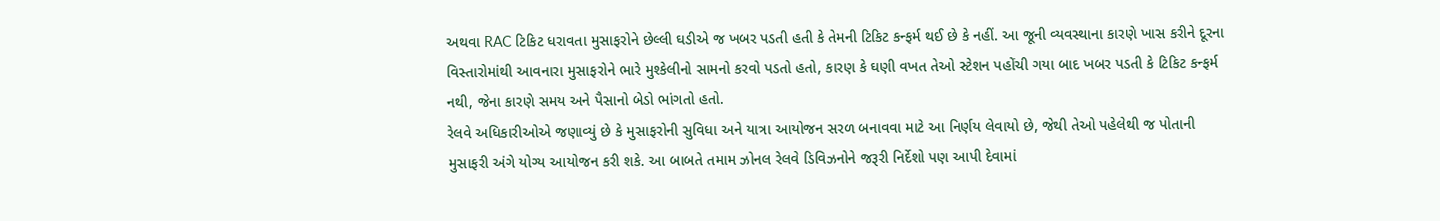અથવા RAC ટિકિટ ધરાવતા મુસાફરોને છેલ્લી ઘડીએ જ ખબર પડતી હતી કે તેમની ટિકિટ કન્ફર્મ થઈ છે કે નહીં. આ જૂની વ્યવસ્થાના કારણે ખાસ કરીને દૂરના વિસ્તારોમાંથી આવનારા મુસાફરોને ભારે મુશ્કેલીનો સામનો કરવો પડતો હતો, કારણ કે ઘણી વખત તેઓ સ્ટેશન પહોંચી ગયા બાદ ખબર પડતી કે ટિકિટ કન્ફર્મ નથી, જેના કારણે સમય અને પૈસાનો બેડો ભાંગતો હતો.
રેલવે અધિકારીઓએ જણાવ્યું છે કે મુસાફરોની સુવિધા અને યાત્રા આયોજન સરળ બનાવવા માટે આ નિર્ણય લેવાયો છે, જેથી તેઓ પહેલેથી જ પોતાની મુસાફરી અંગે યોગ્ય આયોજન કરી શકે. આ બાબતે તમામ ઝોનલ રેલવે ડિવિઝનોને જરૂરી નિર્દેશો પણ આપી દેવામાં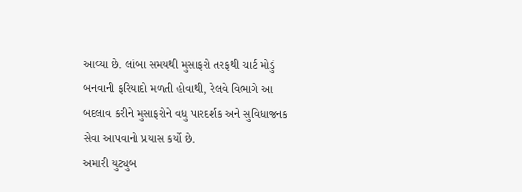આવ્યા છે. લાંબા સમયથી મુસાફરો તરફથી ચાર્ટ મોડું બનવાની ફરિયાદો મળતી હોવાથી, રેલવે વિભાગે આ બદલાવ કરીને મુસાફરોને વધુ પારદર્શક અને સુવિધાજનક સેવા આપવાનો પ્રયાસ કર્યો છે.
અમારી યુટ્યુબ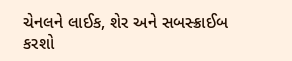ચેનલને લાઈક, શેર અને સબસ્ક્રાઈબ કરશો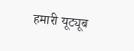हमारी यूट्यूब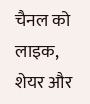चैनल को लाइक, शेयर और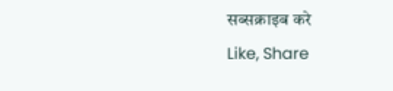सब्सक्राइब करे
Like, Share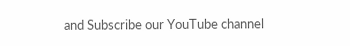and Subscribe our YouTube channel